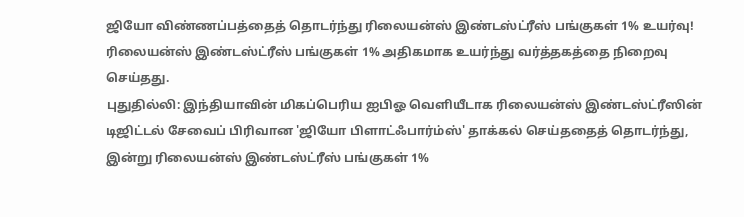ஜியோ விண்ணப்பத்தைத் தொடர்ந்து ரிலையன்ஸ் இண்டஸ்ட்ரீஸ் பங்குகள் 1% உயர்வு!
ரிலையன்ஸ் இண்டஸ்ட்ரீஸ் பங்குகள் 1% அதிகமாக உயர்ந்து வர்த்தகத்தை நிறைவு செய்தது.
புதுதில்லி: இந்தியாவின் மிகப்பெரிய ஐபிஓ வெளியீடாக ரிலையன்ஸ் இண்டஸ்ட்ரீஸின் டிஜிட்டல் சேவைப் பிரிவான 'ஜியோ பிளாட்ஃபார்ம்ஸ்' தாக்கல் செய்ததைத் தொடர்ந்து, இன்று ரிலையன்ஸ் இண்டஸ்ட்ரீஸ் பங்குகள் 1%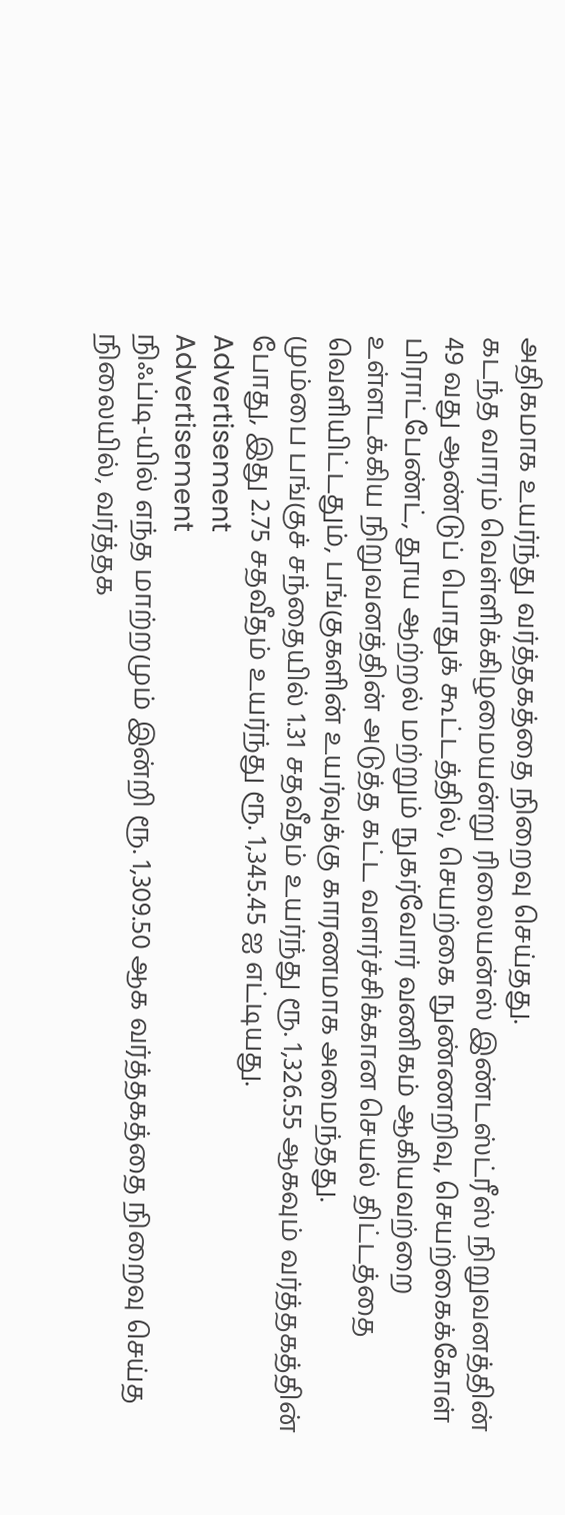அதிகமாக உயர்ந்து வர்த்தகத்தை நிறைவு செய்தது.
கடந்த வாரம் வெள்ளிக்கிழமையன்று ரிலையன்ஸ் இண்டஸ்ட்ரீஸ் நிறுவனத்தின் 49 வது ஆண்டுப் பொதுக் கூட்டத்தில், செயற்கை நுண்ணறிவு, செயற்கைக்கோள் பிராட்பேண்ட், தூய ஆற்றல் மற்றும் நுகர்வோர் வணிகம் ஆகியவற்றை உள்ளடக்கிய நிறுவனத்தின் அடுத்த கட்ட வளர்ச்சிக்கான செயல் திட்டத்தை வெளியிட்டதும், பங்குகளின் உயர்வுக்கு காரணமாக அமைந்தது.
மும்பை பங்குச் சந்தையில் 1.31 சதவீதம் உயர்ந்து ரூ. 1,326.55 ஆகவும் வர்த்தகத்தின் போது, இது 2.75 சதவீதம் உயர்ந்து ரூ. 1,345.45 ஐ எட்டியது.
Advertisement
Advertisement
நிஃப்டி-யில் எந்த மாற்றமும் இன்றி ரூ. 1,309.50 ஆக வர்த்தகத்தை நிறைவு செய்த நிலையில், வர்த்தக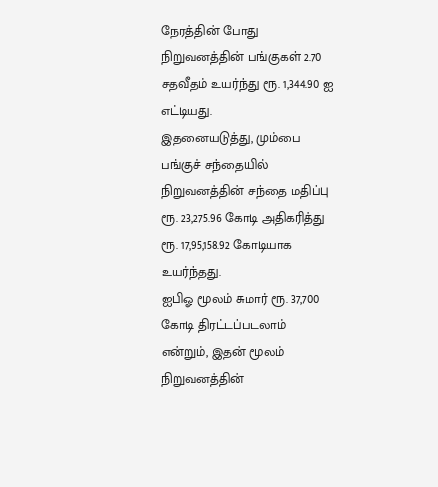நேரத்தின் போது நிறுவனத்தின் பங்குகள் 2.70 சதவீதம் உயர்ந்து ரூ. 1,344.90 ஐ எட்டியது.
இதனையடுத்து, மும்பை பங்குச் சந்தையில் நிறுவனத்தின் சந்தை மதிப்பு ரூ. 23,275.96 கோடி அதிகரித்து ரூ. 17,95,158.92 கோடியாக உயர்ந்தது.
ஐபிஓ மூலம் சுமார் ரூ. 37,700 கோடி திரட்டப்படலாம் என்றும், இதன் மூலம் நிறுவனத்தின்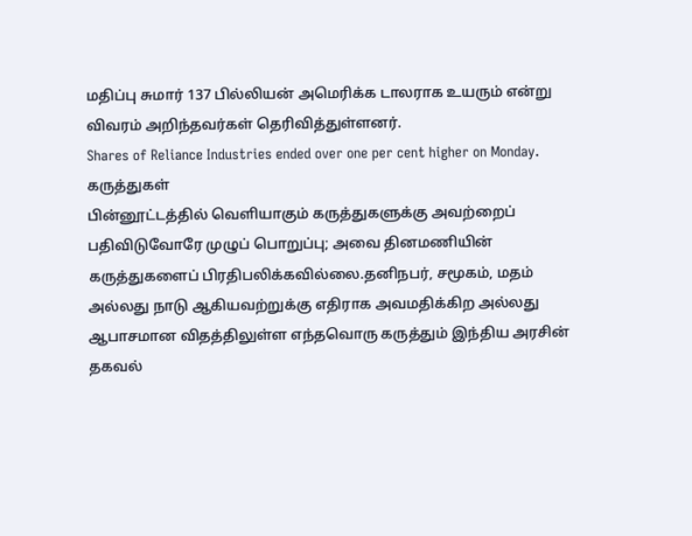மதிப்பு சுமார் 137 பில்லியன் அமெரிக்க டாலராக உயரும் என்று விவரம் அறிந்தவர்கள் தெரிவித்துள்ளனர்.
Shares of Reliance Industries ended over one per cent higher on Monday.
கருத்துகள்
பின்னூட்டத்தில் வெளியாகும் கருத்துகளுக்கு அவற்றைப் பதிவிடுவோரே முழுப் பொறுப்பு; அவை தினமணியின் கருத்துகளைப் பிரதிபலிக்கவில்லை.தனிநபர், சமூகம், மதம் அல்லது நாடு ஆகியவற்றுக்கு எதிராக அவமதிக்கிற அல்லது ஆபாசமான விதத்திலுள்ள எந்தவொரு கருத்தும் இந்திய அரசின் தகவல்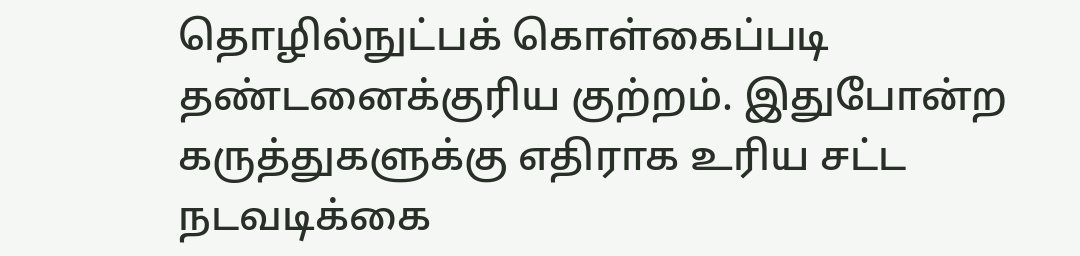தொழில்நுட்பக் கொள்கைப்படி தண்டனைக்குரிய குற்றம். இதுபோன்ற கருத்துகளுக்கு எதிராக உரிய சட்ட நடவடிக்கை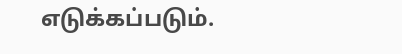எடுக்கப்படும்.